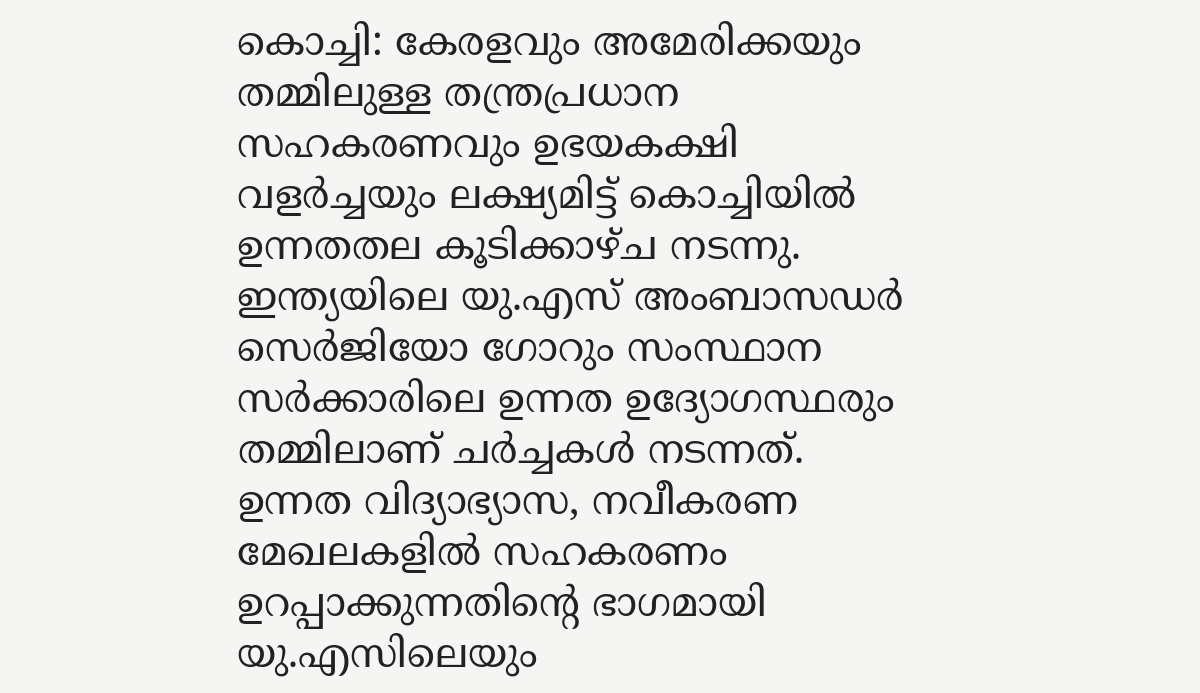കൊച്ചി: കേരളവും അമേരിക്കയും തമ്മിലുള്ള തന്ത്രപ്രധാന സഹകരണവും ഉഭയകക്ഷി വളർച്ചയും ലക്ഷ്യമിട്ട് കൊച്ചിയിൽ ഉന്നതതല കൂടിക്കാഴ്ച നടന്നു. ഇന്ത്യയിലെ യു.എസ് അംബാസഡർ സെർജിയോ ഗോറും സംസ്ഥാന സർക്കാരിലെ ഉന്നത ഉദ്യോഗസ്ഥരും തമ്മിലാണ് ചർച്ചകൾ നടന്നത്.
ഉന്നത വിദ്യാഭ്യാസ, നവീകരണ മേഖലകളിൽ സഹകരണം ഉറപ്പാക്കുന്നതിന്റെ ഭാഗമായി യു.എസിലെയും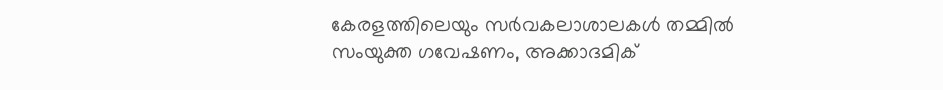കേരളത്തിലെയും സർവകലാശാലകൾ തമ്മിൽ സംയുക്ത ഗവേഷണം, അക്കാദമിക്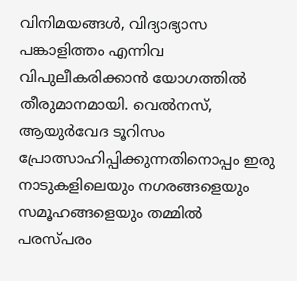വിനിമയങ്ങൾ, വിദ്യാഭ്യാസ പങ്കാളിത്തം എന്നിവ വിപുലീകരിക്കാൻ യോഗത്തിൽ തീരുമാനമായി. വെൽനസ്, ആയുർവേദ ടൂറിസം പ്രോത്സാഹിപ്പിക്കുന്നതിനൊപ്പം ഇരു നാടുകളിലെയും നഗരങ്ങളെയും സമൂഹങ്ങളെയും തമ്മിൽ പരസ്പരം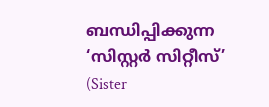ബന്ധിപ്പിക്കുന്ന ‘സിസ്റ്റർ സിറ്റീസ്’ (Sister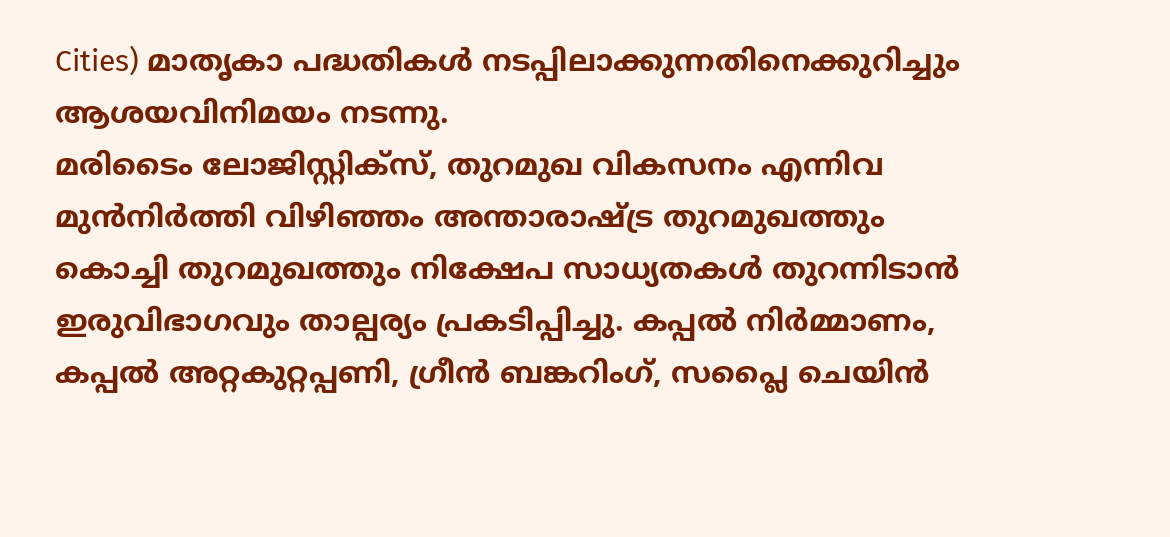Cities) മാതൃകാ പദ്ധതികൾ നടപ്പിലാക്കുന്നതിനെക്കുറിച്ചും ആശയവിനിമയം നടന്നു.
മരിടൈം ലോജിസ്റ്റിക്സ്, തുറമുഖ വികസനം എന്നിവ മുൻനിർത്തി വിഴിഞ്ഞം അന്താരാഷ്ട്ര തുറമുഖത്തും കൊച്ചി തുറമുഖത്തും നിക്ഷേപ സാധ്യതകൾ തുറന്നിടാൻ ഇരുവിഭാഗവും താല്പര്യം പ്രകടിപ്പിച്ചു. കപ്പൽ നിർമ്മാണം, കപ്പൽ അറ്റകുറ്റപ്പണി, ഗ്രീൻ ബങ്കറിംഗ്, സപ്ലൈ ചെയിൻ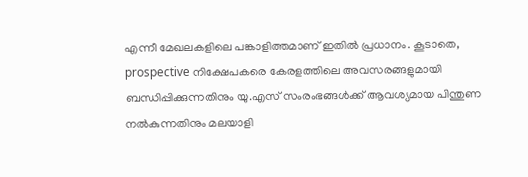എന്നീ മേഖലകളിലെ പങ്കാളിത്തമാണ് ഇതിൽ പ്രധാനം. കൂടാതെ, prospective നിക്ഷേപകരെ കേരളത്തിലെ അവസരങ്ങളുമായി ബന്ധിപ്പിക്കുന്നതിനും യു.എസ് സംരംഭങ്ങൾക്ക് ആവശ്യമായ പിന്തുണ നൽകുന്നതിനും മലയാളി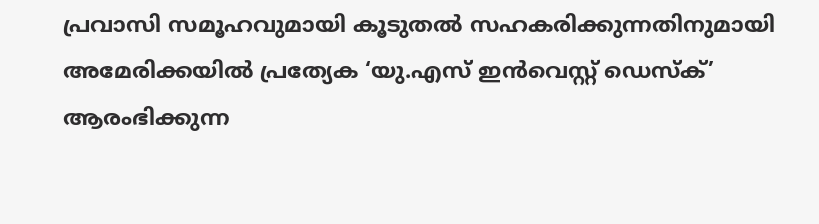പ്രവാസി സമൂഹവുമായി കൂടുതൽ സഹകരിക്കുന്നതിനുമായി അമേരിക്കയിൽ പ്രത്യേക ‘യു.എസ് ഇൻവെസ്റ്റ് ഡെസ്ക്’ ആരംഭിക്കുന്ന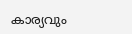കാര്യവും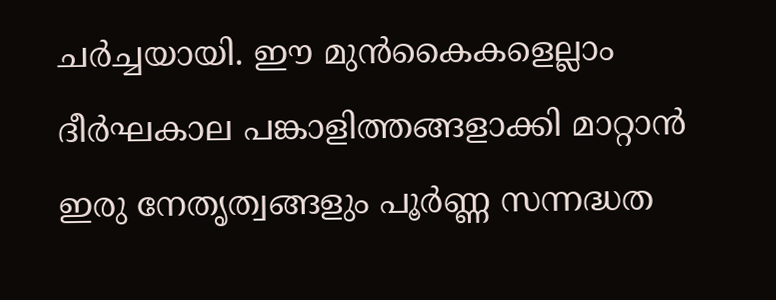ചർച്ചയായി. ഈ മുൻകൈകളെല്ലാം ദീർഘകാല പങ്കാളിത്തങ്ങളാക്കി മാറ്റാൻ ഇരു നേതൃത്വങ്ങളും പൂർണ്ണ സന്നദ്ധത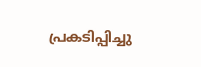പ്രകടിപ്പിച്ചു